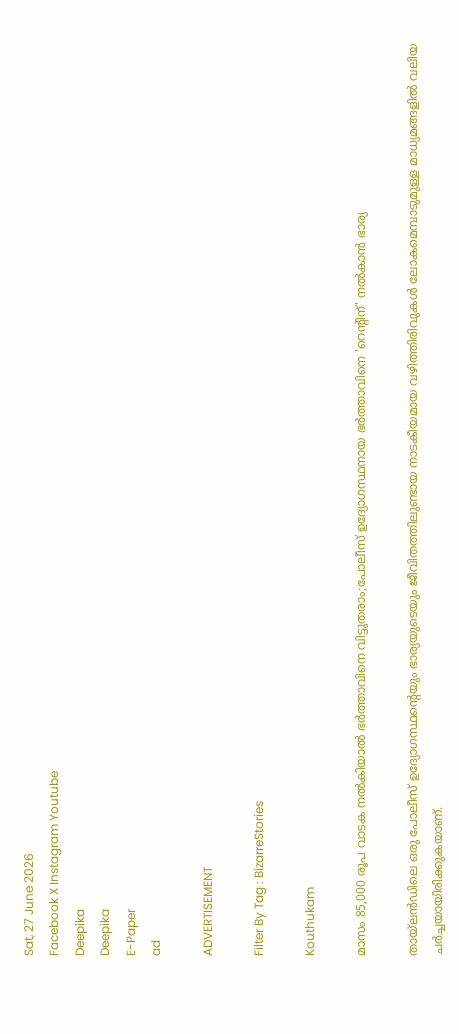Sat, 27 June 2026
Facebook X Instagram Youtube
Deepika
Deepika
E-Paper
ad

ADVERTISEMENT

Filter By Tag : BizarreStories

Kouthukam

മാസം 85,000 രൂപ വാടക നൽകിയാൽ ഭർത്താവിനെ വിട്ടുതരാം;പോലീസ് ഉദ്യോഗസ്ഥനായ ഭർത്താവിനെ 'റെന്‍റിന്' നൽകാൻ ഭാര്യ

തായ്‌ലൻഡിലെ ഒരു പോലീസ് ഉദ്യോഗസ്ഥന്‍റെയും ഭാര്യയുടെയും ജീവിതത്തിലുണ്ടായ നാടകീയമായ വഴിത്തിരിവുകൾ ലോകമെമ്പാടുമുള്ള മാധ്യമങ്ങളിൽ വലിയ ചർച്ചയായിരിക്കുകയാണ്.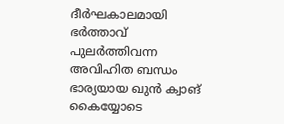ദീർഘകാലമായി ഭർത്താവ് പുലർത്തിവന്ന അവിഹിത ബന്ധം ഭാര്യയായ ഖുൻ ക്വാങ് കൈയ്യോടെ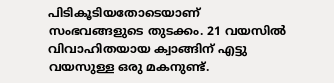പിടികൂടിയതോടെയാണ് സംഭവങ്ങളുടെ തുടക്കം. 21 വയസിൽ വിവാഹിതയായ ക്വാങ്ങിന് എട്ടു വയസുള്ള ഒരു മകനുണ്ട്.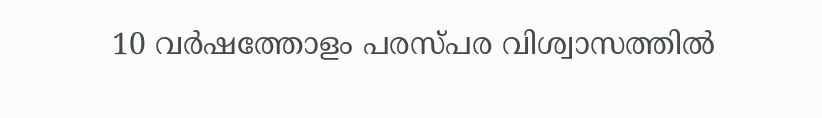10 വർഷത്തോളം പരസ്പര വിശ്വാസത്തിൽ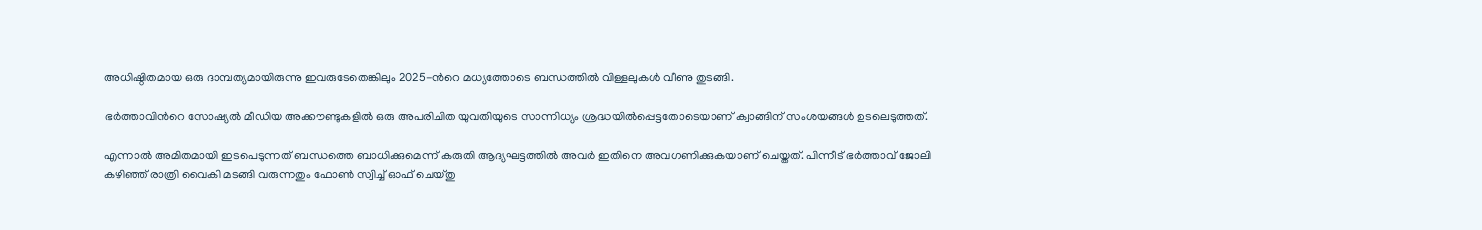അധിഷ്ഠിതമായ ഒരു ദാമ്പത്യമായിരുന്നു ഇവരുടേതെങ്കിലും 2025-ന്‍റെ മധ്യത്തോടെ ബന്ധത്തിൽ വിള്ളലുകൾ വീണു തുടങ്ങി.

ഭർത്താവിന്‍റെ സോഷ്യൽ മീഡിയ അക്കൗണ്ടുകളിൽ ഒരു അപരിചിത യുവതിയുടെ സാന്നിധ്യം ശ്രദ്ധയിൽപ്പെട്ടതോടെയാണ് ക്വാങ്ങിന് സംശയങ്ങൾ ഉടലെടുത്തത്.

എന്നാൽ അമിതമായി ഇടപെടുന്നത് ബന്ധത്തെ ബാധിക്കുമെന്ന് കരുതി ആദ്യഘട്ടത്തിൽ അവർ ഇതിനെ അവഗണിക്കുകയാണ് ചെയ്തത്. പിന്നീട് ഭർത്താവ് ജോലി കഴിഞ്ഞ് രാത്രി വൈകി മടങ്ങി വരുന്നതും ഫോൺ സ്വിച്ച് ഓഫ് ചെയ്തു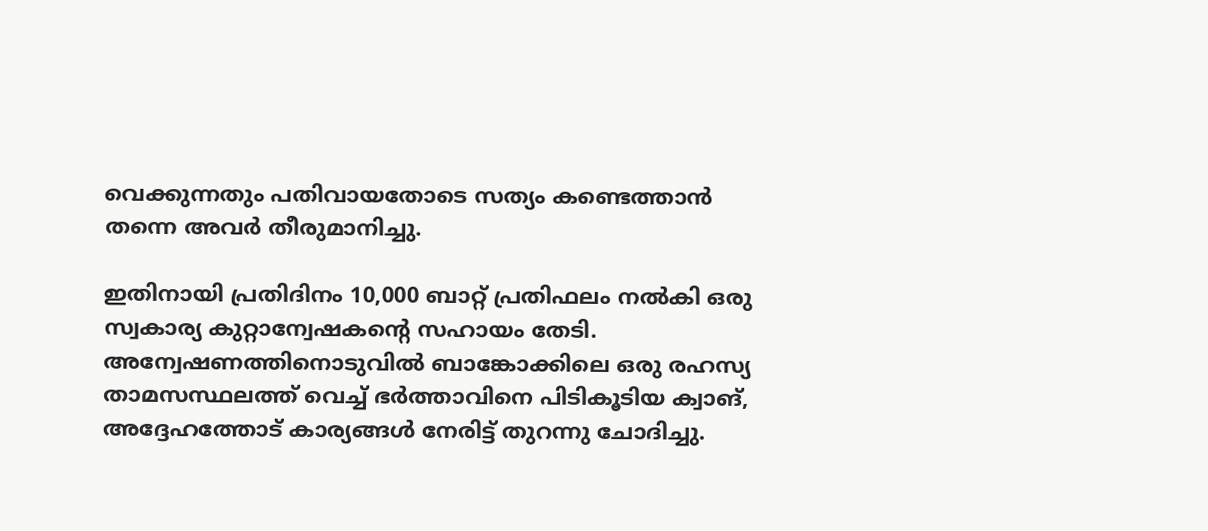വെക്കുന്നതും പതിവായതോടെ സത്യം കണ്ടെത്താൻ തന്നെ അവർ തീരുമാനിച്ചു.

ഇതിനായി പ്രതിദിനം 10,000 ബാറ്റ് പ്രതിഫലം നൽകി ഒരു സ്വകാര്യ കുറ്റാന്വേഷകന്‍റെ സഹായം തേടി. അന്വേഷണത്തിനൊടുവിൽ ബാങ്കോക്കിലെ ഒരു രഹസ്യ താമസസ്ഥലത്ത് വെച്ച് ഭർത്താവിനെ പിടികൂടിയ ക്വാങ്, അദ്ദേഹത്തോട് കാര്യങ്ങൾ നേരിട്ട് തുറന്നു ചോദിച്ചു.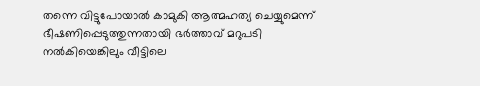തന്നെ വിട്ടുപോയാൽ കാമുകി ആത്മഹത്യ ചെയ്യുമെന്ന് ഭീഷണിപ്പെടുത്തുന്നതായി ഭർത്താവ് മറുപടി നൽകിയെങ്കിലും വീട്ടിലെ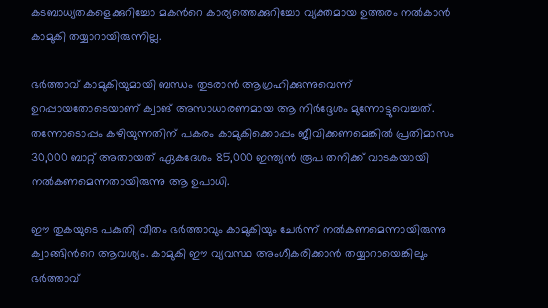കടബാധ്യതകളെക്കുറിച്ചോ മകന്‍റെ കാര്യത്തെക്കുറിച്ചോ വ്യക്തമായ ഉത്തരം നൽകാൻ കാമുകി തയ്യാറായിരുന്നില്ല.

ഭർത്താവ് കാമുകിയുമായി ബന്ധം തുടരാൻ ആഗ്രഹിക്കുന്നുവെന്ന് ഉറപ്പായതോടെയാണ് ക്വാങ് അസാധാരണമായ ആ നിർദ്ദേശം മുന്നോട്ടുവെച്ചത്. തന്നോടൊപ്പം കഴിയുന്നതിന് പകരം കാമുകിക്കൊപ്പം ജീവിക്കണമെങ്കിൽ പ്രതിമാസം 30,000 ബാറ്റ് അതായത് ഏകദേശം 85,000 ഇന്ത്യൻ രൂപ തനിക്ക് വാടകയായി നൽകണമെന്നതായിരുന്നു ആ ഉപാധി.

ഈ തുകയുടെ പകുതി വീതം ഭർത്താവും കാമുകിയും ചേർന്ന് നൽകണമെന്നായിരുന്നു ക്വാങ്ങിന്‍റെ ആവശ്യം. കാമുകി ഈ വ്യവസ്ഥ അംഗീകരിക്കാൻ തയ്യാറായെങ്കിലും ഭർത്താവ്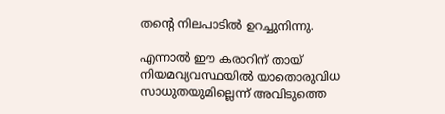തന്‍റെ നിലപാടിൽ ഉറച്ചുനിന്നു.

എന്നാൽ ഈ കരാറിന് തായ് നിയമവ്യവസ്ഥയിൽ യാതൊരുവിധ സാധുതയുമില്ലെന്ന് അവിടുത്തെ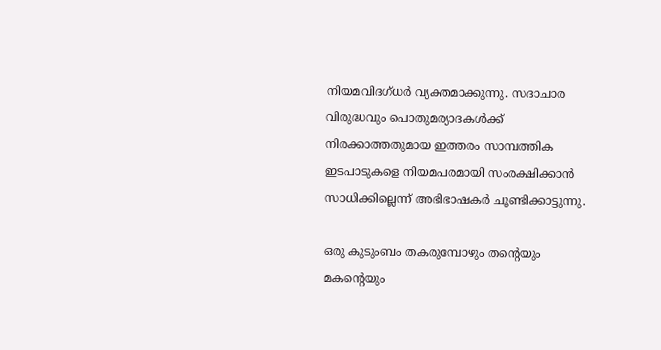നിയമവിദഗ്ധർ വ്യക്തമാക്കുന്നു. സദാചാര വിരുദ്ധവും പൊതുമര്യാദകൾക്ക് നിരക്കാത്തതുമായ ഇത്തരം സാമ്പത്തിക ഇടപാടുകളെ നിയമപരമായി സംരക്ഷിക്കാൻ സാധിക്കില്ലെന്ന് അഭിഭാഷകർ ചൂണ്ടിക്കാട്ടുന്നു.

ഒരു കുടുംബം തകരുമ്പോഴും തന്‍റെയും മകന്‍റെയും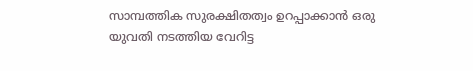സാമ്പത്തിക സുരക്ഷിതത്വം ഉറപ്പാക്കാൻ ഒരു യുവതി നടത്തിയ വേറിട്ട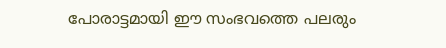പോരാട്ടമായി ഈ സംഭവത്തെ പലരും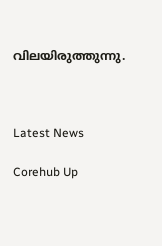വിലയിരുത്തുന്നു.



Latest News

Corehub Up